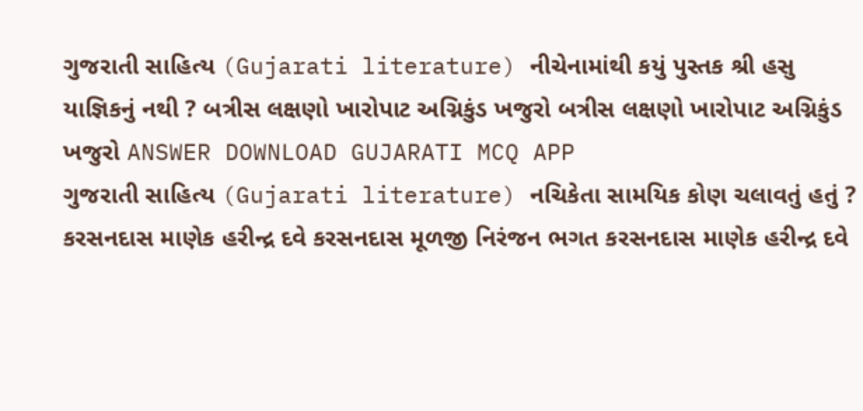ગુજરાતી સાહિત્ય (Gujarati literature) નીચેનામાંથી કયું પુસ્તક શ્રી હસુ યાજ્ઞિકનું નથી ? બત્રીસ લક્ષણો ખારોપાટ અગ્નિકુંડ ખજુરો બત્રીસ લક્ષણો ખારોપાટ અગ્નિકુંડ ખજુરો ANSWER DOWNLOAD GUJARATI MCQ APP
ગુજરાતી સાહિત્ય (Gujarati literature) નચિકેતા સામયિક કોણ ચલાવતું હતું ? કરસનદાસ માણેક હરીન્દ્ર દવે કરસનદાસ મૂળજી નિરંજન ભગત કરસનદાસ માણેક હરીન્દ્ર દવે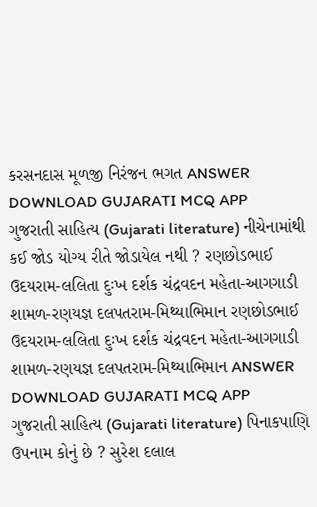કરસનદાસ મૂળજી નિરંજન ભગત ANSWER DOWNLOAD GUJARATI MCQ APP
ગુજરાતી સાહિત્ય (Gujarati literature) નીચેનામાંથી કઈ જોડ યોગ્ય રીતે જોડાયેલ નથી ? રણછોડભાઈ ઉદયરામ-લલિતા દુઃખ દર્શક ચંદ્રવદન મહેતા-આગગાડી શામળ-રણયજ્ઞ દલપતરામ-મિથ્યાભિમાન રણછોડભાઈ ઉદયરામ-લલિતા દુઃખ દર્શક ચંદ્રવદન મહેતા-આગગાડી શામળ-રણયજ્ઞ દલપતરામ-મિથ્યાભિમાન ANSWER DOWNLOAD GUJARATI MCQ APP
ગુજરાતી સાહિત્ય (Gujarati literature) પિનાકપાણિ ઉપનામ કોનું છે ? સુરેશ દલાલ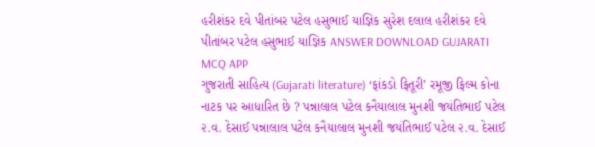હરીશંકર દવે પીતાંબર પટેલ હસુભાઈ યાજ્ઞિક સુરેશ દલાલ હરીશંકર દવે પીતાંબર પટેલ હસુભાઈ યાજ્ઞિક ANSWER DOWNLOAD GUJARATI MCQ APP
ગુજરાતી સાહિત્ય (Gujarati literature) ‘ફાંકડો ફિતૂરી’ રમૂજી ફિલ્મ કોના નાટક પર આધારિત છે ? પન્નાલાલ પટેલ કનૈયાલાલ મુનશી જયંતિભાઈ પટેલ ૨.વ. દેસાઈ પન્નાલાલ પટેલ કનૈયાલાલ મુનશી જયંતિભાઈ પટેલ ૨.વ. દેસાઈ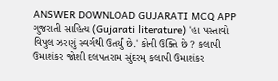ANSWER DOWNLOAD GUJARATI MCQ APP
ગુજરાતી સાહિત્ય (Gujarati literature) 'હા પસ્તાવો વિપુલ ઝરણું સ્વર્ગથી ઉતર્યું છે.' કોની ઉક્તિ છે ? કલાપી ઉમાશંકર જોશી દલપતરામ સુંદરમ્ કલાપી ઉમાશંકર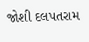જોશી દલપતરામ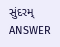સુંદરમ્ ANSWER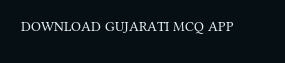DOWNLOAD GUJARATI MCQ APP